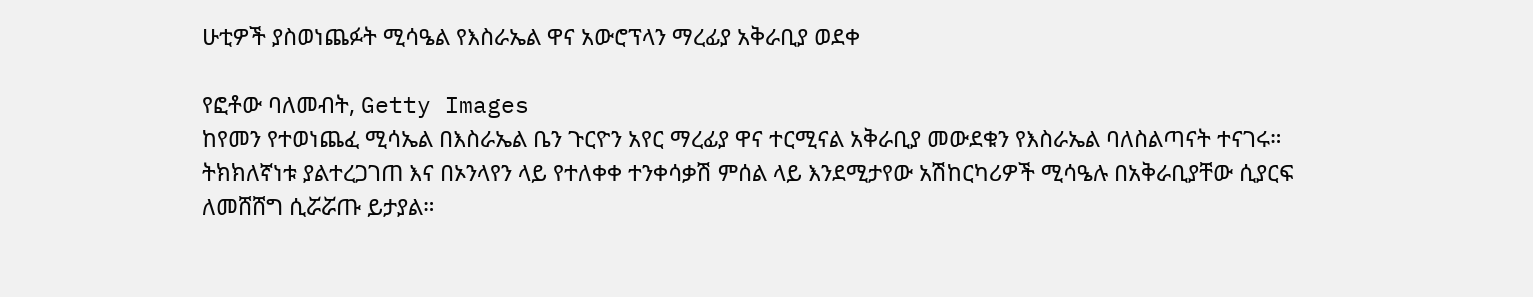ሁቲዎች ያስወነጨፉት ሚሳዔል የእስራኤል ዋና አውሮፕላን ማረፊያ አቅራቢያ ወደቀ

የፎቶው ባለመብት, Getty Images
ከየመን የተወነጨፈ ሚሳኤል በእስራኤል ቤን ጉርዮን አየር ማረፊያ ዋና ተርሚናል አቅራቢያ መውደቁን የእስራኤል ባለስልጣናት ተናገሩ።
ትክክለኛነቱ ያልተረጋገጠ እና በኦንላየን ላይ የተለቀቀ ተንቀሳቃሽ ምሰል ላይ እንደሚታየው አሽከርካሪዎች ሚሳዔሉ በአቅራቢያቸው ሲያርፍ ለመሸሸግ ሲሯሯጡ ይታያል።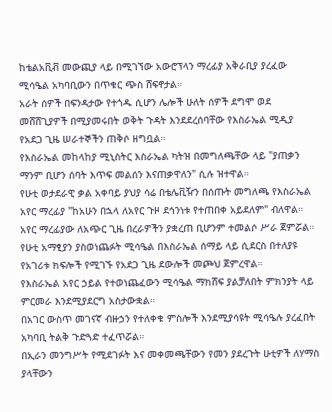ከቴልአቪቭ መውጪያ ላይ በሚገኘው አውሮፕላን ማረፊያ አቅራቢያ ያረፈው ሚሳዔል አካባቢውን በጥቁር ጭስ ሸፍኖታል።
አራት ሰዎች በፍንዳታው የተጎዱ ሲሆን ሌሎች ሁለት ሰዎች ደግሞ ወደ መሸሸጊያዎች በሚያመሩበት ወቅት ጉዳት እንደደረሰባቸው የእስራኤል ሚዲያ የአደጋ ጊዜ ሠራተኞችን ጠቅሶ ዘግቧል።
የእስራኤል መከላከያ ሚኒስትር እስራኤል ካትዝ በመግለጫቸው ላይ "ያጠቃን ማንም ቢሆን ሰባት እጥፍ መልሰን እናጠቃዋለን" ሲሉ ዝተዋል።
የሁቲ ወታደራዊ ቃል አቀባይ ያህያ ሳሬ በቴሌቪዥን በሰጡት መግለጫ የእስራኤል አየር ማረፊያ "ከአሁን በኋላ ለአየር ጉዞ ደኅንነቱ የተጠበቀ አይደለም" ብለዋል።
አየር ማረፊያው ለአጭር ጊዜ በረራዎችን ያቋረጠ ቢሆንም ተመልሶ ሥራ ጀምሯል።
የሁቲ አማፂያን ያስወነጨፉት ሚሳዔል በእስራኤል ሰማይ ላይ ሲደርስ በተለያዩ የአገሪቱ ክፍሎች የሚገኙ የአደጋ ጊዜ ደውሎች መጮህ ጀምረዋል።
የእስራኤል አየር ኃይል የተወነጨፈውን ሚሳዔል ማክሸፍ ያልቻለበት ምክንያት ላይ ምርመራ እንደሚያደርግ አስታውቋል።
በአገር ውስጥ መገናኛ ብዙኃን የተለቀቁ ምስሎች እንደሚያሳዩት ሚሳዔሉ ያረፈበት አካባቢ ትልቅ ጉድጓድ ተፈጥሯል።
በኢራን መንግሥት የሚደገፉት እና መቀመጫቸውን የመን ያደረጉት ሁቲዎች ለሃማስ ያላቸውን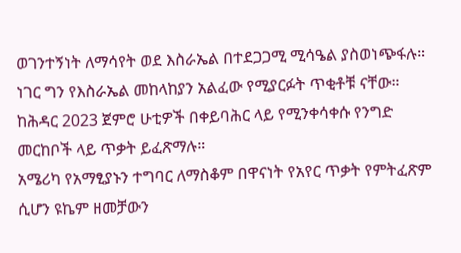ወገንተኝነት ለማሳየት ወደ እስራኤል በተደጋጋሚ ሚሳዔል ያስወነጭፋሉ።
ነገር ግን የእስራኤል መከላከያን አልፈው የሚያርፉት ጥቂቶቹ ናቸው።
ከሕዳር 2023 ጀምሮ ሁቲዎች በቀይባሕር ላይ የሚንቀሳቀሱ የንግድ መርከቦች ላይ ጥቃት ይፈጽማሉ።
አሜሪካ የአማፂያኑን ተግባር ለማስቆም በዋናነት የአየር ጥቃት የምትፈጽም ሲሆን ዩኬም ዘመቻውን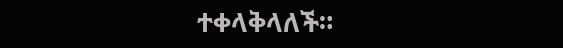ተቀላቅላለች።